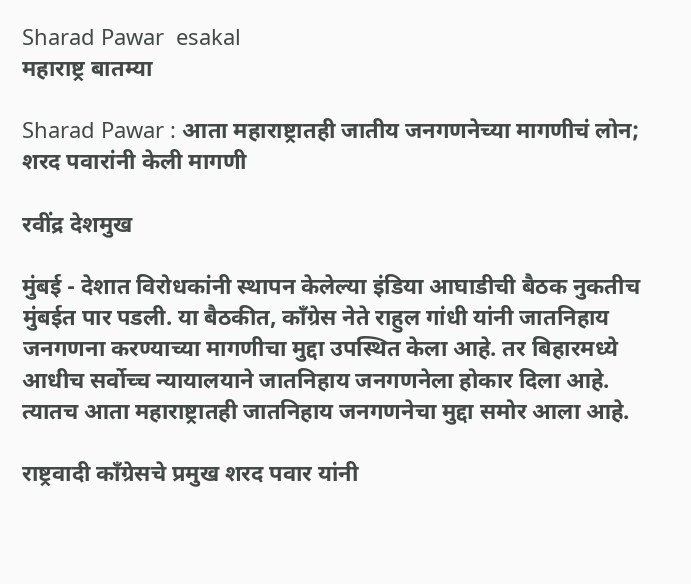Sharad Pawar  esakal
महाराष्ट्र बातम्या

Sharad Pawar : आता महाराष्ट्रातही जातीय जनगणनेच्या मागणीचं लोन; शरद पवारांनी केली मागणी

रवींद्र देशमुख

मुंबई - देशात विरोधकांनी स्थापन केलेल्या इंडिया आघाडीची बैठक नुकतीच मुंबईत पार पडली. या बैठकीत, काँग्रेस नेते राहुल गांधी यांनी जातनिहाय जनगणना करण्याच्या मागणीचा मुद्दा उपस्थित केला आहे. तर बिहारमध्ये आधीच सर्वोच्च न्यायालयाने जातनिहाय जनगणनेला होकार दिला आहे. त्यातच आता महाराष्ट्रातही जातनिहाय जनगणनेचा मुद्दा समोर आला आहे.

राष्ट्रवादी काँग्रेसचे प्रमुख शरद पवार यांनी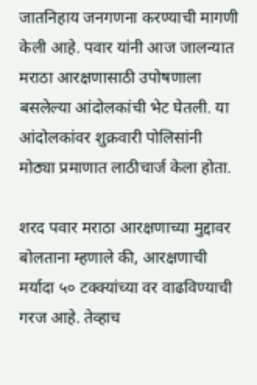जातनिहाय जनगणना करण्याची मागणी केली आहे. पवार यांनी आज जालन्यात मराठा आरक्षणासाठी उपोषणाला बसलेल्या आंदोलकांची भेट घेतली. या आंदोलकांवर शुक्रवारी पोलिसांनी मोठ्या प्रमाणात लाठीचार्ज केला होता.

शरद पवार मराठा आरक्षणाच्या मुद्दावर बोलताना म्हणाले की, आरक्षणाची मर्यादा ५० टक्क्यांच्या वर वाढविण्याची गरज आहे. तेव्हाच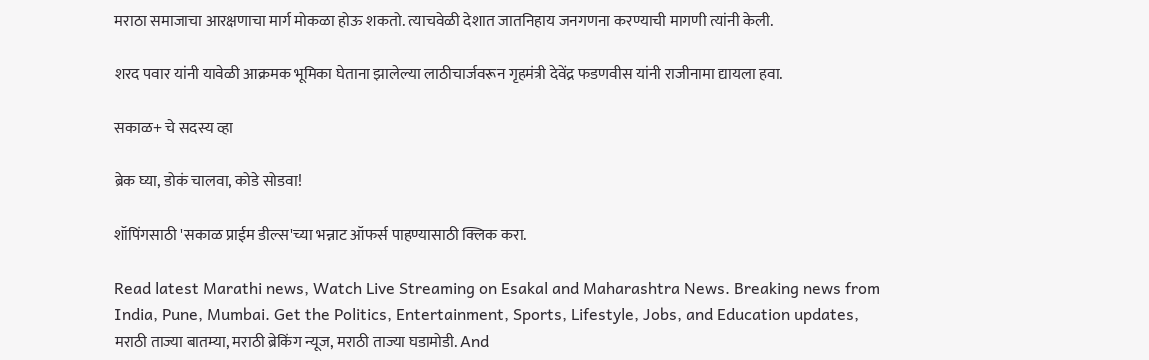मराठा समाजाचा आरक्षणाचा मार्ग मोकळा होऊ शकतो. त्याचवेळी देशात जातनिहाय जनगणना करण्याची मागणी त्यांनी केली.

शरद पवार यांनी यावेळी आक्रमक भूमिका घेताना झालेल्या लाठीचार्जवरून गृहमंत्री देवेंद्र फडणवीस यांनी राजीनामा द्यायला हवा.

सकाळ+ चे सदस्य व्हा

ब्रेक घ्या, डोकं चालवा, कोडे सोडवा!

शॉपिंगसाठी 'सकाळ प्राईम डील्स'च्या भन्नाट ऑफर्स पाहण्यासाठी क्लिक करा.

Read latest Marathi news, Watch Live Streaming on Esakal and Maharashtra News. Breaking news from India, Pune, Mumbai. Get the Politics, Entertainment, Sports, Lifestyle, Jobs, and Education updates, मराठी ताज्या बातम्या, मराठी ब्रेकिंग न्यूज, मराठी ताज्या घडामोडी. And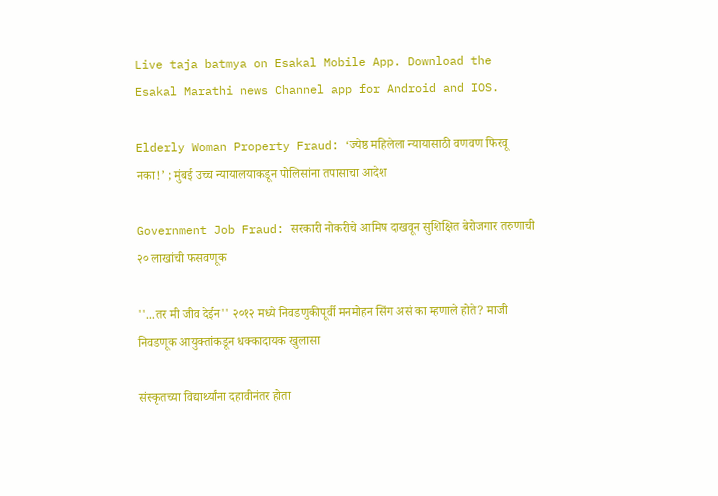Live taja batmya on Esakal Mobile App. Download the Esakal Marathi news Channel app for Android and IOS.

Elderly Woman Property Fraud: ‘ज्येष्ठ महिलेला न्यायासाठी वणवण फिरवू नका!’ ; मुंबई उच्च न्यायालयाकडून पोलिसांना तपासाचा आदेश

Government Job Fraud: सरकारी नोकरीचे आमिष दाखवून सुशिक्षित बेरोजगार तरुणाची २० लाखांची फसवणूक

''...तर मी जीव देईन'' २०१२ मध्ये निवडणुकीपूर्वी मनमोहन सिंग असं का म्हणाले होते? माजी निवडणूक आयुक्तांकडून धक्कादायक खुलासा

संस्कृतच्या विद्यार्थ्यांना दहावीनंतर होता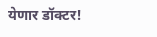येणार डॉक्टर!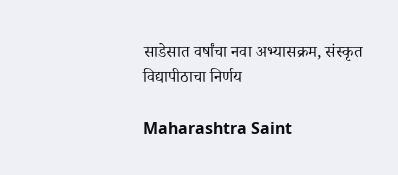साडेसात वर्षांचा नवा अभ्यासक्रम, संस्कृत विद्यापीठाचा निर्णय

Maharashtra Saint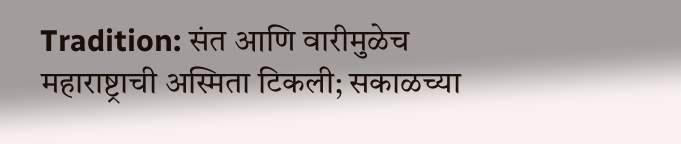Tradition: संत आणि वारीमुळेच महाराष्ट्राची अस्मिता टिकली; सकाळच्या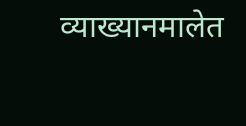व्याख्यानमालेत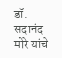डॉ. सदानंद मोरे यांचे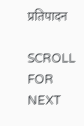प्रतिपादन

SCROLL FOR NEXT